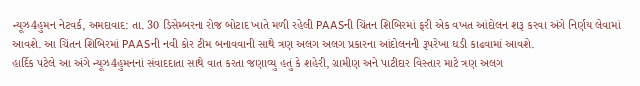ન્યૂઝ4હુમન નેટવર્ક, અમદાવાદ: તા. 30 ડિસેમ્બરના રોજ બોટાદ ખાતે મળી રહેલી PAASની ચિંતન શિબિરમાં ફરી એક વખત આંદોલન શરૂ કરવા અંગે નિર્ણય લેવામાં આવશે. આ ચિંતન શિબિરમાં PAASની નવી કોર ટીમ બનાવવાની સાથે ત્રણ અલગ અલગ પ્રકારના આંદોલનની રૂપરેખા ઘડી કાઢવામાં આવશે.
હાર્દિક પટેલે આ અંગે ન્યૂઝ4હુમનનાં સંવાદદાતા સાથે વાત કરતા જણાવ્યુ હતું કે શહેરી, ગ્રામીણ અને પાટીદાર વિસ્તાર માટે ત્રણ અલગ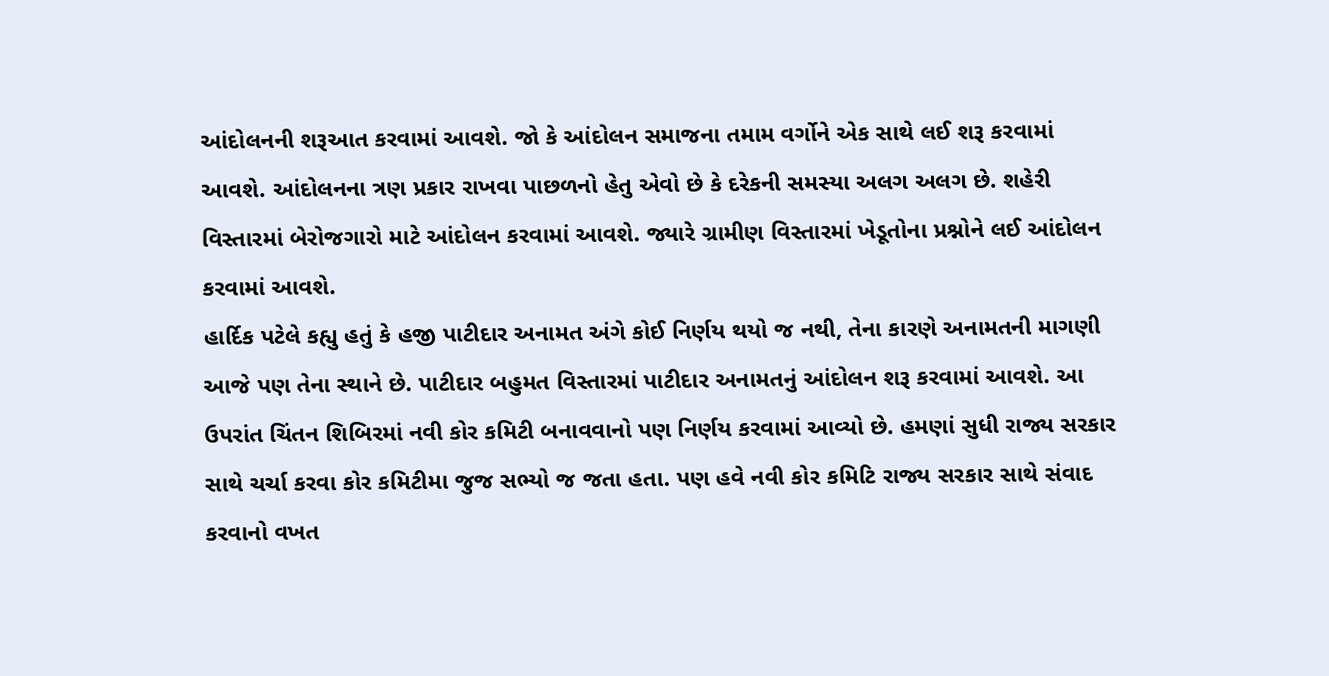આંદોલનની શરૂઆત કરવામાં આવશે. જો કે આંદોલન સમાજના તમામ વર્ગોને એક સાથે લઈ શરૂ કરવામાં આવશે. આંદોલનના ત્રણ પ્રકાર રાખવા પાછળનો હેતુ એવો છે કે દરેકની સમસ્યા અલગ અલગ છે. શહેરી વિસ્તારમાં બેરોજગારો માટે આંદોલન કરવામાં આવશે. જ્યારે ગ્રામીણ વિસ્તારમાં ખેડૂતોના પ્રશ્નોને લઈ આંદોલન કરવામાં આવશે.
હાર્દિક પટેલે કહ્યુ હતું કે હજી પાટીદાર અનામત અંગે કોઈ નિર્ણય થયો જ નથી, તેના કારણે અનામતની માગણી આજે પણ તેના સ્થાને છે. પાટીદાર બહુમત વિસ્તારમાં પાટીદાર અનામતનું આંદોલન શરૂ કરવામાં આવશે. આ ઉપરાંત ચિંતન શિબિરમાં નવી કોર કમિટી બનાવવાનો પણ નિર્ણય કરવામાં આવ્યો છે. હમણાં સુધી રાજ્ય સરકાર સાથે ચર્ચા કરવા કોર કમિટીમા જુજ સભ્યો જ જતા હતા. પણ હવે નવી કોર કમિટિ રાજ્ય સરકાર સાથે સંવાદ કરવાનો વખત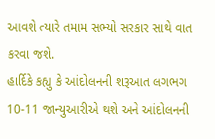આવશે ત્યારે તમામ સભ્યો સરકાર સાથે વાત કરવા જશે.
હાર્દિકે કહ્યુ કે આંદોલનની શરૂઆત લગભગ 10-11 જાન્યુઆરીએ થશે અને આંદોલનની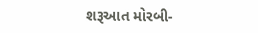શરૂઆત મોરબી-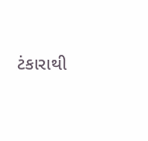ટંકારાથી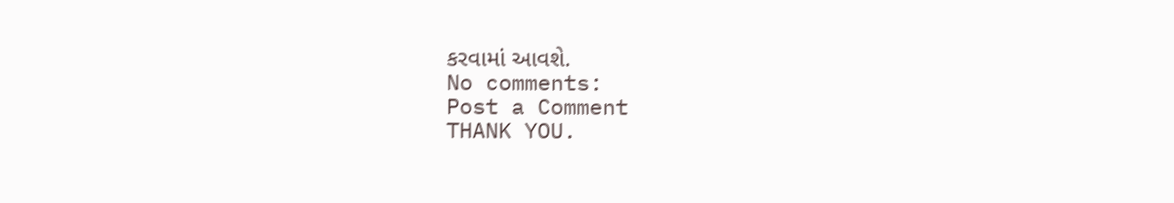કરવામાં આવશે.
No comments:
Post a Comment
THANK YOU.